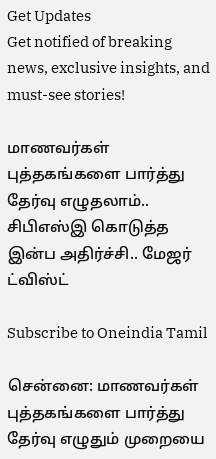Get Updates
Get notified of breaking news, exclusive insights, and must-see stories!

மாணவர்கள் புத்தகங்களை பார்த்து தேர்வு எழுதலாம்.. சிபிஎஸ்இ கொடுத்த இன்ப அதிர்ச்சி.. மேஜர் ட்விஸ்ட்

Subscribe to Oneindia Tamil

சென்னை: மாணவர்கள் புத்தகங்களை பார்த்து தேர்வு எழுதும் முறையை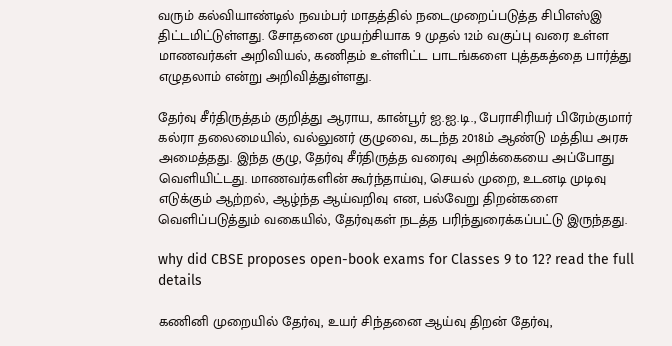வரும் கல்வியாண்டில் நவம்பர் மாதத்தில் நடைமுறைப்படுத்த சிபிஎஸ்இ திட்டமிட்டுள்ளது. சோதனை முயற்சியாக 9 முதல் 12ம் வகுப்பு வரை உள்ள மாணவர்கள் அறிவியல், கணிதம் உள்ளிட்ட பாடங்களை புத்தகத்தை பார்த்து எழுதலாம் என்று அறிவித்துள்ளது.

தேர்வு சீர்திருத்தம் குறித்து ஆராய, கான்பூர் ஐ.ஐ.டி., பேராசிரியர் பிரேம்குமார் கல்ரா தலைமையில், வல்லுனர் குழுவை, கடந்த 2018ம் ஆண்டு மத்திய அரசு அமைத்தது. இந்த குழு, தேர்வு சீர்திருத்த வரைவு அறிக்கையை அப்போது வெளியிட்டது. மாணவர்களின் கூர்ந்தாய்வு, செயல் முறை, உடனடி முடிவு எடுக்கும் ஆற்றல், ஆழ்ந்த ஆய்வறிவு என, பல்வேறு திறன்களை வெளிப்படுத்தும் வகையில், தேர்வுகள் நடத்த பரிந்துரைக்கப்பட்டு இருந்தது.

why did CBSE proposes open-book exams for Classes 9 to 12? read the full details

கணினி முறையில் தேர்வு, உயர் சிந்தனை ஆய்வு திறன் தேர்வு,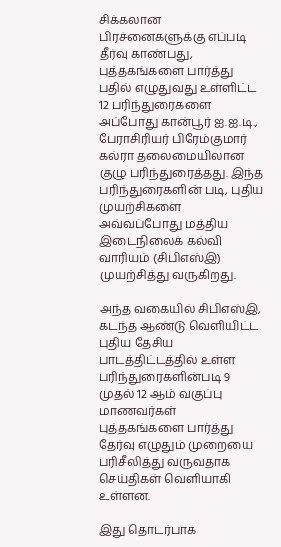சிக்கலான பிரச்னைகளுக்கு எப்படி தீர்வு காண்பது, புத்தகங்களை பார்த்து பதில் எழுதுவது உள்ளிட்ட 12 பரிந்துரைகளை அப்போது கான்பூர் ஐ.ஐ.டி., பேராசிரியர் பிரேம்குமார் கல்ரா தலைமையிலான குழு பரிந்துரைத்தது. இந்த பரிந்துரைகளின் படி, புதிய முயற்சிகளை அவ்வப்போது மத்திய இடைநிலைக் கல்வி வாரியம் (சிபிஎஸ்இ) முயற்சித்து வருகிறது.

அந்த வகையில் சிபிஎஸ்இ, கடந்த ஆண்டு வெளியிட்ட புதிய தேசிய பாடத்திட்டத்தில் உள்ள பரிந்துரைகளின்படி 9 முதல் 12 ஆம் வகுப்பு மாணவர்கள் புத்தகங்களை பார்த்து தேர்வு எழுதும் முறையை பரிசீலித்து வருவதாக செய்திகள் வெளியாகி உள்ளன.

இது தொடர்பாக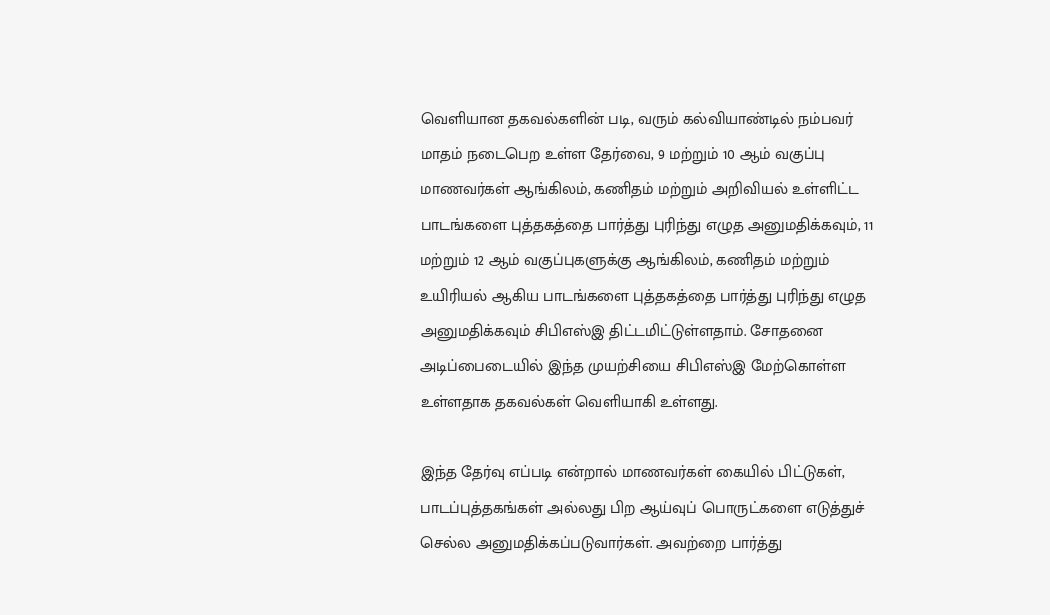வெளியான தகவல்களின் படி, வரும் கல்வியாண்டில் நம்பவர் மாதம் நடைபெற உள்ள தேர்வை, 9 மற்றும் 10 ஆம் வகுப்பு மாணவர்கள் ஆங்கிலம், கணிதம் மற்றும் அறிவியல் உள்ளிட்ட பாடங்களை புத்தகத்தை பார்த்து புரிந்து எழுத அனுமதிக்கவும், 11 மற்றும் 12 ஆம் வகுப்புகளுக்கு ஆங்கிலம், கணிதம் மற்றும் உயிரியல் ஆகிய பாடங்களை புத்தகத்தை பார்த்து புரிந்து எழுத அனுமதிக்கவும் சிபிஎஸ்இ திட்டமிட்டுள்ளதாம். சோதனை அடிப்பைடையில் இந்த முயற்சியை சிபிஎஸ்இ மேற்கொள்ள உள்ளதாக தகவல்கள் வெளியாகி உள்ளது.

இந்த தேர்வு எப்படி என்றால் மாணவர்கள் கையில் பிட்டுகள், பாடப்புத்தகங்கள் அல்லது பிற ஆய்வுப் பொருட்களை எடுத்துச் செல்ல அனுமதிக்கப்படுவார்கள். அவற்றை பார்த்து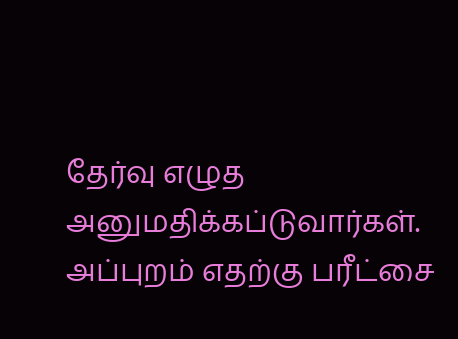தேர்வு எழுத அனுமதிக்கப்டுவார்கள். அப்புறம் எதற்கு பரீட்சை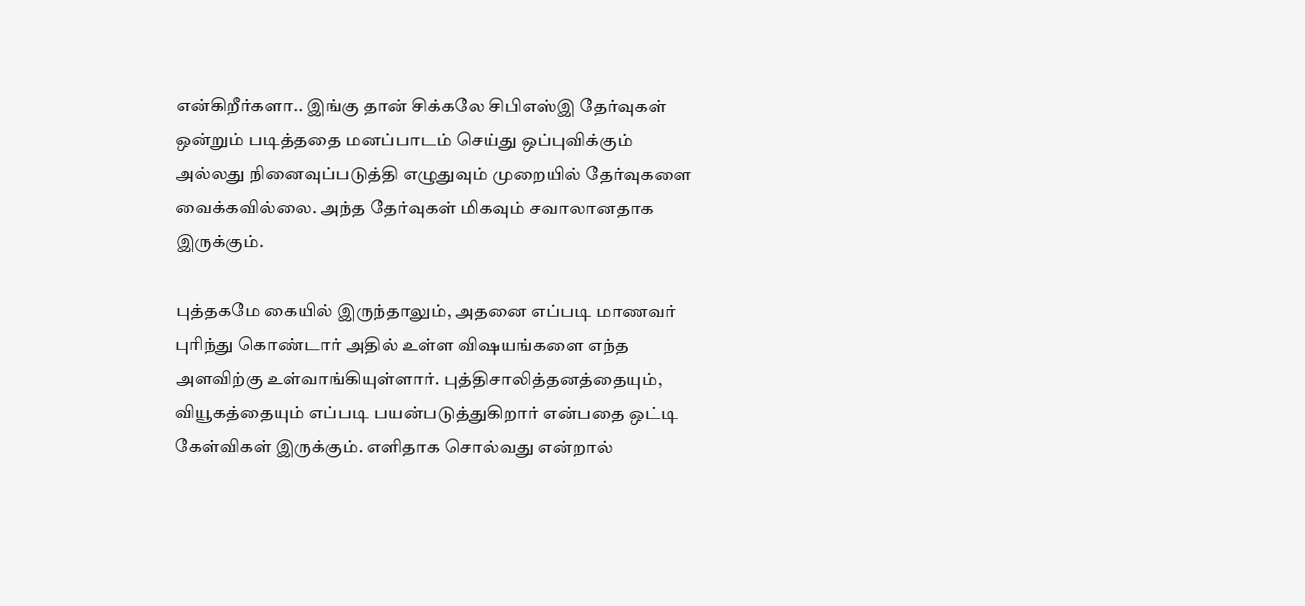என்கிறீர்களா.. இங்கு தான் சிக்கலே சிபிஎஸ்இ தேர்வுகள் ஒன்றும் படித்ததை மனப்பாடம் செய்து ஒப்புவிக்கும் அல்லது நினைவுப்படுத்தி எழுதுவும் முறையில் தேர்வுகளை வைக்கவில்லை. அந்த தேர்வுகள் மிகவும் சவாலானதாக இருக்கும்.

புத்தகமே கையில் இருந்தாலும், அதனை எப்படி மாணவர் புரிந்து கொண்டார் அதில் உள்ள விஷயங்களை எந்த அளவிற்கு உள்வாங்கியுள்ளார். புத்திசாலித்தனத்தையும், வியூகத்தையும் எப்படி பயன்படுத்துகிறார் என்பதை ஒட்டி கேள்விகள் இருக்கும். எளிதாக சொல்வது என்றால்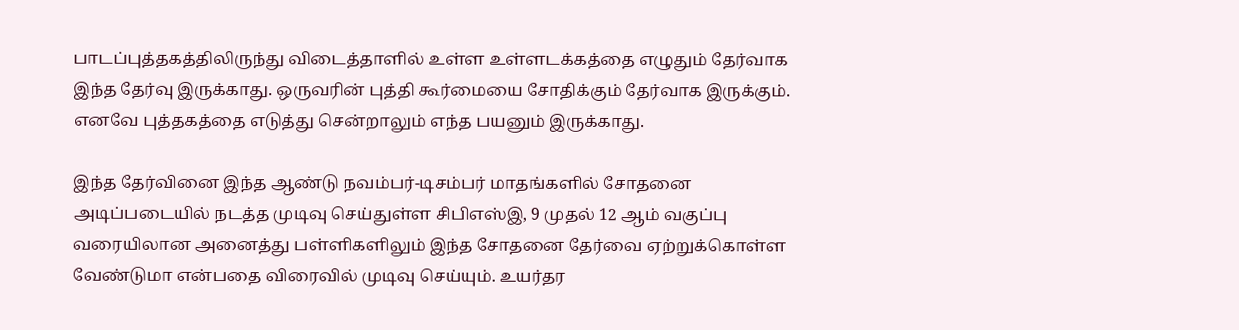பாடப்புத்தகத்திலிருந்து விடைத்தாளில் உள்ள உள்ளடக்கத்தை எழுதும் தேர்வாக இந்த தேர்வு இருக்காது. ஒருவரின் புத்தி கூர்மையை சோதிக்கும் தேர்வாக இருக்கும். எனவே புத்தகத்தை எடுத்து சென்றாலும் எந்த பயனும் இருக்காது.

இந்த தேர்வினை இந்த ஆண்டு நவம்பர்-டிசம்பர் மாதங்களில் சோதனை அடிப்படையில் நடத்த முடிவு செய்துள்ள சிபிஎஸ்இ, 9 முதல் 12 ஆம் வகுப்பு வரையிலான அனைத்து பள்ளிகளிலும் இந்த சோதனை தேர்வை ஏற்றுக்கொள்ள வேண்டுமா என்பதை விரைவில் முடிவு செய்யும். உயர்தர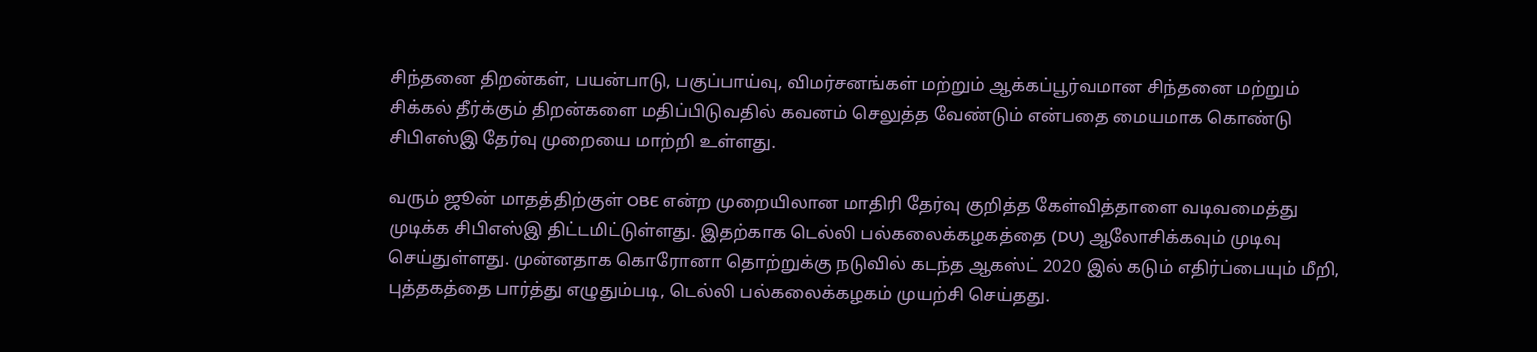சிந்தனை திறன்கள், பயன்பாடு, பகுப்பாய்வு, விமர்சனங்கள் மற்றும் ஆக்கப்பூர்வமான சிந்தனை மற்றும் சிக்கல் தீர்க்கும் திறன்களை மதிப்பிடுவதில் கவனம் செலுத்த வேண்டும் என்பதை மையமாக கொண்டு சிபிஎஸ்இ தேர்வு முறையை மாற்றி உள்ளது.

வரும் ஜூன் மாதத்திற்குள் OBE என்ற முறையிலான மாதிரி தேர்வு குறித்த கேள்வித்தாளை வடிவமைத்து முடிக்க சிபிஎஸ்இ திட்டமிட்டுள்ளது. இதற்காக டெல்லி பல்கலைக்கழகத்தை (DU) ஆலோசிக்கவும் முடிவு செய்துள்ளது. முன்னதாக கொரோனா தொற்றுக்கு நடுவில் கடந்த ஆகஸ்ட் 2020 இல் கடும் எதிர்ப்பையும் மீறி, புத்தகத்தை பார்த்து எழுதும்படி, டெல்லி பல்கலைக்கழகம் முயற்சி செய்தது.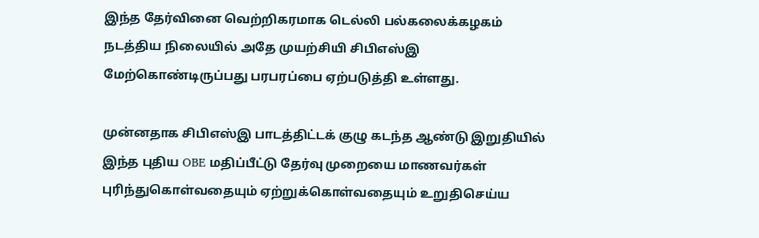இந்த தேர்வினை வெற்றிகரமாக டெல்லி பல்கலைக்கழகம் நடத்திய நிலையில் அதே முயற்சியி சிபிஎஸ்இ மேற்கொண்டிருப்பது பரபரப்பை ஏற்படுத்தி உள்ளது.

முன்னதாக சிபிஎஸ்இ பாடத்திட்டக் குழு கடந்த ஆண்டு இறுதியில் இந்த புதிய OBE மதிப்பீட்டு தேர்வு முறையை மாணவர்கள் புரிந்துகொள்வதையும் ஏற்றுக்கொள்வதையும் உறுதிசெய்ய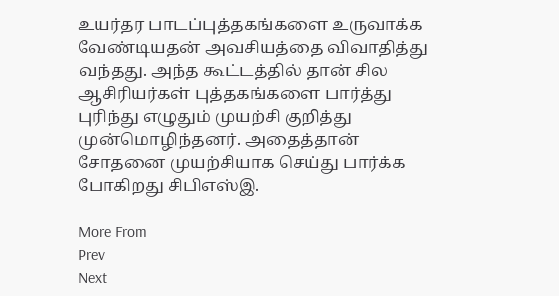உயர்தர பாடப்புத்தகங்களை உருவாக்க வேண்டியதன் அவசியத்தை விவாதித்து வந்தது. அந்த கூட்டத்தில் தான் சில ஆசிரியர்கள் புத்தகங்களை பார்த்து புரிந்து எழுதும் முயற்சி குறித்து முன்மொழிந்தனர். அதைத்தான் சோதனை முயற்சியாக செய்து பார்க்க போகிறது சிபிஎஸ்இ.

More From
Prev
Next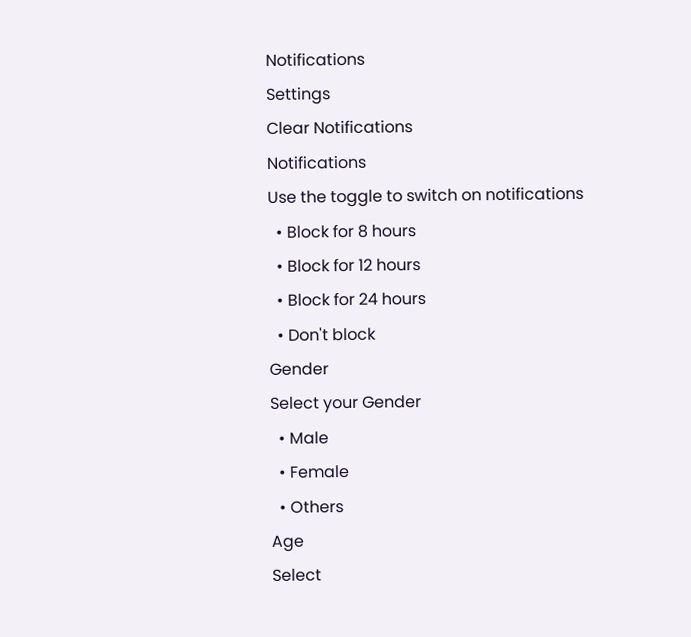Notifications
Settings
Clear Notifications
Notifications
Use the toggle to switch on notifications
  • Block for 8 hours
  • Block for 12 hours
  • Block for 24 hours
  • Don't block
Gender
Select your Gender
  • Male
  • Female
  • Others
Age
Select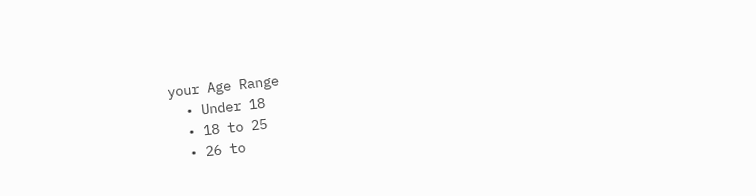your Age Range
  • Under 18
  • 18 to 25
  • 26 to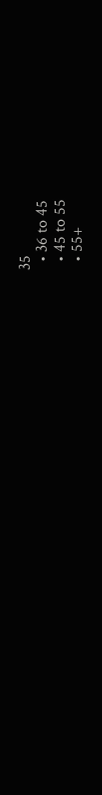35
  • 36 to 45
  • 45 to 55
  • 55+